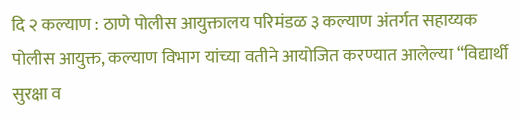दि २ कल्याण : ठाणे पोलीस आयुक्तालय परिमंडळ ३ कल्याण अंतर्गत सहाय्यक पोलीस आयुक्त, कल्याण विभाग यांच्या वतीने आयोजित करण्यात आलेल्या “विद्यार्थी सुरक्षा व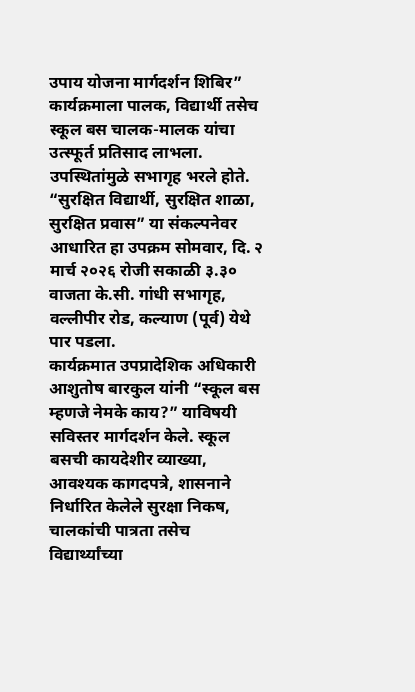उपाय योजना मार्गदर्शन शिबिर” कार्यक्रमाला पालक, विद्यार्थी तसेच स्कूल बस चालक-मालक यांचा उत्स्फूर्त प्रतिसाद लाभला. उपस्थितांमुळे सभागृह भरले होते.
“सुरक्षित विद्यार्थी, सुरक्षित शाळा, सुरक्षित प्रवास” या संकल्पनेवर आधारित हा उपक्रम सोमवार, दि. २ मार्च २०२६ रोजी सकाळी ३.३० वाजता के.सी. गांधी सभागृह, वल्लीपीर रोड, कल्याण (पूर्व) येथे पार पडला.
कार्यक्रमात उपप्रादेशिक अधिकारी आशुतोष बारकुल यांनी “स्कूल बस म्हणजे नेमके काय?” याविषयी सविस्तर मार्गदर्शन केले. स्कूल बसची कायदेशीर व्याख्या, आवश्यक कागदपत्रे, शासनाने निर्धारित केलेले सुरक्षा निकष, चालकांची पात्रता तसेच विद्यार्थ्यांच्या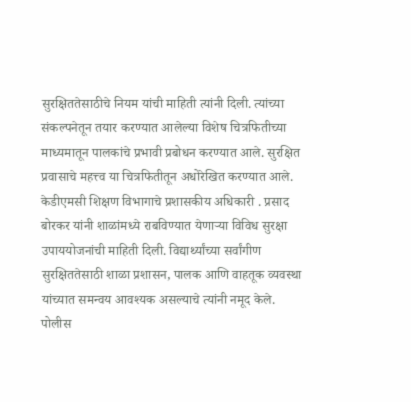सुरक्षिततेसाठीचे नियम यांची माहिती त्यांनी दिली. त्यांच्या संकल्पनेतून तयार करण्यात आलेल्या विशेष चित्रफितीच्या माध्यमातून पालकांचे प्रभावी प्रबोधन करण्यात आले. सुरक्षित प्रवासाचे महत्त्व या चित्रफितीतून अधोरेखित करण्यात आले.
केडीएमसी शिक्षण विभागाचे प्रशासकीय अधिकारी . प्रसाद बोरकर यांनी शाळांमध्ये राबविण्यात येणाऱ्या विविध सुरक्षा उपाययोजनांची माहिती दिली. विद्यार्थ्यांच्या सर्वांगीण सुरक्षिततेसाठी शाळा प्रशासन, पालक आणि वाहतूक व्यवस्था यांच्यात समन्वय आवश्यक असल्याचे त्यांनी नमूद केले.
पोलीस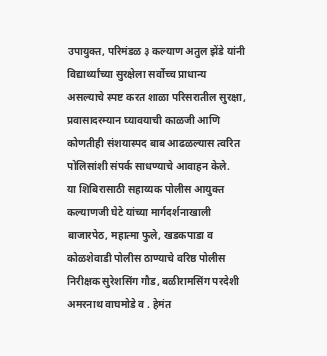उपायुक्त, परिमंडळ ३ कल्याण अतुल झेंडे यांनी विद्यार्थ्यांच्या सुरक्षेला सर्वोच्च प्राधान्य असल्याचे स्पष्ट करत शाळा परिसरातील सुरक्षा, प्रवासादरम्यान घ्यावयाची काळजी आणि कोणतीही संशयास्पद बाब आढळल्यास त्वरित पोलिसांशी संपर्क साधण्याचे आवाहन केले.
या शिबिरासाठी सहाय्यक पोलीस आयुक्त कल्याणजी घेटे यांच्या मार्गदर्शनाखाली बाजारपेठ, महात्मा फुले, खडकपाडा व कोळशेवाडी पोलीस ठाण्याचे वरिष्ठ पोलीस निरीक्षक सुरेशसिंग गौड, बळीरामसिंग परदेशी अमरनाथ वाघमोडे व . हेमंत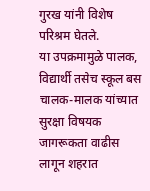गुरख यांनी विशेष परिश्रम घेतले.
या उपक्रमामुळे पालक, विद्यार्थी तसेच स्कूल बस चालक-मालक यांच्यात सुरक्षा विषयक जागरूकता वाढीस लागून शहरात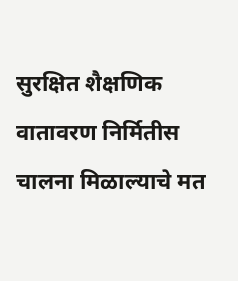सुरक्षित शैक्षणिक वातावरण निर्मितीस चालना मिळाल्याचे मत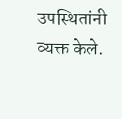उपस्थितांनी व्यक्त केले.